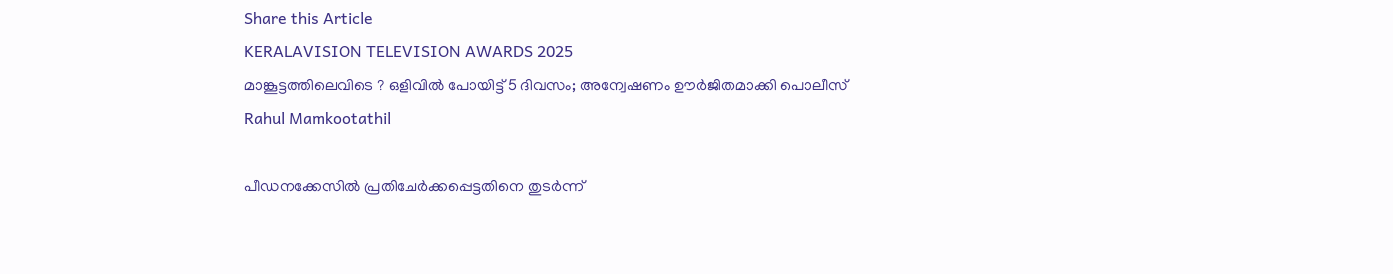Share this Article
KERALAVISION TELEVISION AWARDS 2025
മാങ്കൂട്ടത്തിലെവിടെ ? ഒളിവില്‍ പോയിട്ട് 5 ദിവസം; അന്വേഷണം ഊർജിതമാക്കി പൊലീസ്
Rahul Mamkootathil

പീഡനക്കേസിൽ പ്രതിചേർക്കപ്പെട്ടതിനെ തുടർന്ന്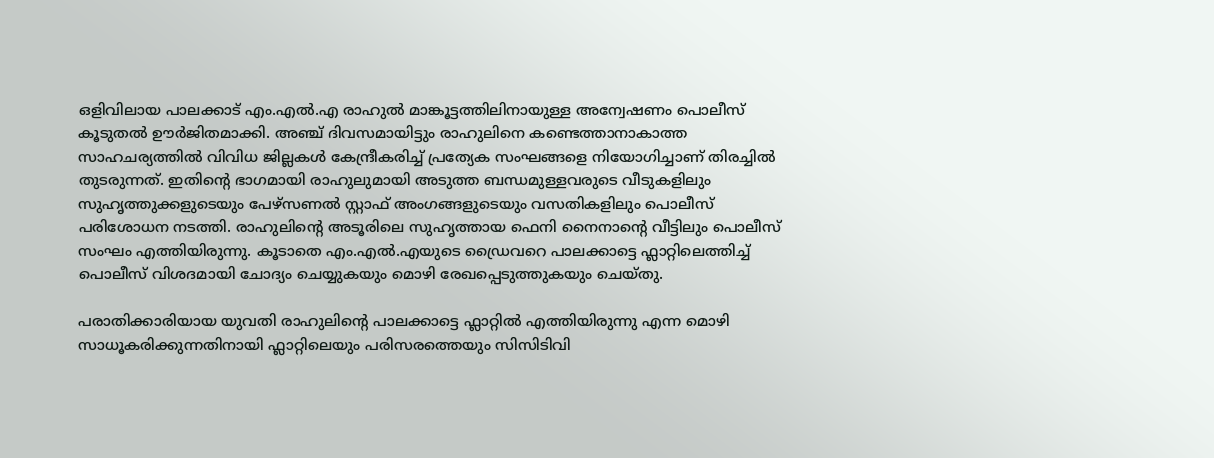ഒളിവിലായ പാലക്കാട് എം.എൽ.എ രാഹുൽ മാങ്കൂട്ടത്തിലിനായുള്ള അന്വേഷണം പൊലീസ് കൂടുതൽ ഊർജിതമാക്കി. അഞ്ച് ദിവസമായിട്ടും രാഹുലിനെ കണ്ടെത്താനാകാത്ത സാഹചര്യത്തിൽ വിവിധ ജില്ലകൾ കേന്ദ്രീകരിച്ച് പ്രത്യേക സംഘങ്ങളെ നിയോഗിച്ചാണ് തിരച്ചിൽ തുടരുന്നത്. ഇതിന്റെ ഭാഗമായി രാഹുലുമായി അടുത്ത ബന്ധമുള്ളവരുടെ വീടുകളിലും സുഹൃത്തുക്കളുടെയും പേഴ്സണൽ സ്റ്റാഫ് അംഗങ്ങളുടെയും വസതികളിലും പൊലീസ് പരിശോധന നടത്തി. രാഹുലിന്റെ അടൂരിലെ സുഹൃത്തായ ഫെനി നൈനാൻ്റെ വീട്ടിലും പൊലീസ് സംഘം എത്തിയിരുന്നു. കൂടാതെ എം.എൽ.എയുടെ ഡ്രൈവറെ പാലക്കാട്ടെ ഫ്ലാറ്റിലെത്തിച്ച് പൊലീസ് വിശദമായി ചോദ്യം ചെയ്യുകയും മൊഴി രേഖപ്പെടുത്തുകയും ചെയ്തു.

പരാതിക്കാരിയായ യുവതി രാഹുലിന്റെ പാലക്കാട്ടെ ഫ്ലാറ്റിൽ എത്തിയിരുന്നു എന്ന മൊഴി സാധൂകരിക്കുന്നതിനായി ഫ്ലാറ്റിലെയും പരിസരത്തെയും സിസിടിവി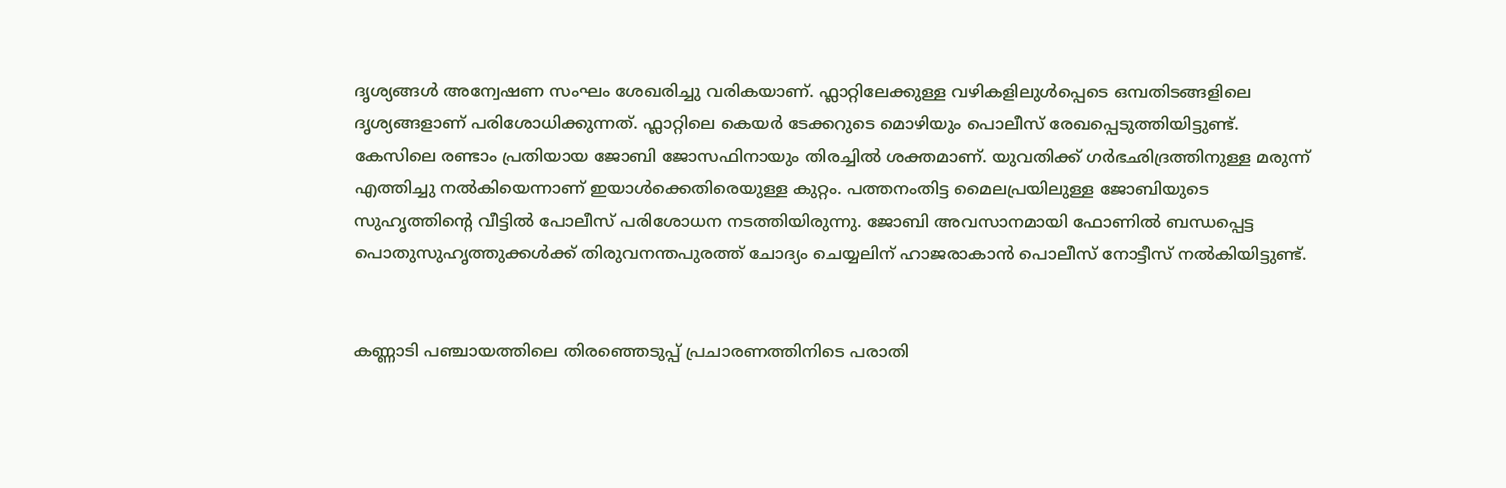ദൃശ്യങ്ങൾ അന്വേഷണ സംഘം ശേഖരിച്ചു വരികയാണ്. ഫ്ലാറ്റിലേക്കുള്ള വഴികളിലുൾപ്പെടെ ഒമ്പതിടങ്ങളിലെ ദൃശ്യങ്ങളാണ് പരിശോധിക്കുന്നത്. ഫ്ലാറ്റിലെ കെയർ ടേക്കറുടെ മൊഴിയും പൊലീസ് രേഖപ്പെടുത്തിയിട്ടുണ്ട്. കേസിലെ രണ്ടാം പ്രതിയായ ജോബി ജോസഫിനായും തിരച്ചിൽ ശക്തമാണ്. യുവതിക്ക് ഗർഭഛിദ്രത്തിനുള്ള മരുന്ന് എത്തിച്ചു നൽകിയെന്നാണ് ഇയാൾക്കെതിരെയുള്ള കുറ്റം. പത്തനംതിട്ട മൈലപ്രയിലുള്ള ജോബിയുടെ സുഹൃത്തിന്റെ വീട്ടിൽ പോലീസ് പരിശോധന നടത്തിയിരുന്നു. ജോബി അവസാനമായി ഫോണിൽ ബന്ധപ്പെട്ട പൊതുസുഹൃത്തുക്കൾക്ക് തിരുവനന്തപുരത്ത് ചോദ്യം ചെയ്യലിന് ഹാജരാകാൻ പൊലീസ് നോട്ടീസ് നൽകിയിട്ടുണ്ട്.


കണ്ണാടി പഞ്ചായത്തിലെ തിരഞ്ഞെടുപ്പ് പ്രചാരണത്തിനിടെ പരാതി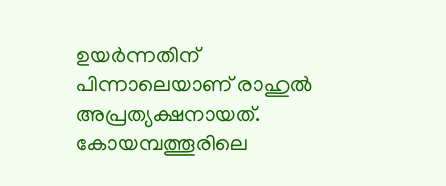ഉയർന്നതിന് പിന്നാലെയാണ് രാഹുൽ അപ്രത്യക്ഷനായത്. കോയമ്പത്തൂരിലെ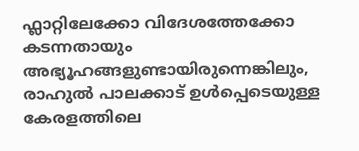ഫ്ലാറ്റിലേക്കോ വിദേശത്തേക്കോ കടന്നതായും അഭ്യൂഹങ്ങളുണ്ടായിരുന്നെങ്കിലും, രാഹുൽ പാലക്കാട് ഉൾപ്പെടെയുള്ള കേരളത്തിലെ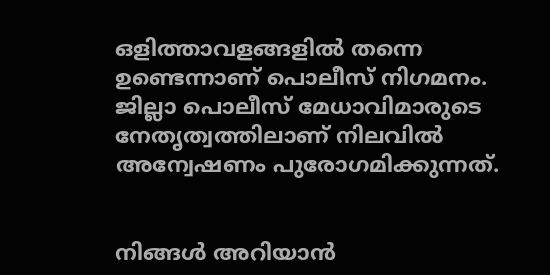ഒളിത്താവളങ്ങളിൽ തന്നെ ഉണ്ടെന്നാണ് പൊലീസ് നിഗമനം. ജില്ലാ പൊലീസ് മേധാവിമാരുടെ നേതൃത്വത്തിലാണ് നിലവിൽ അന്വേഷണം പുരോഗമിക്കുന്നത്.


നിങ്ങൾ അറിയാൻ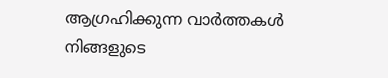ആഗ്രഹിക്കുന്ന വാർത്തകൾ നിങ്ങളുടെ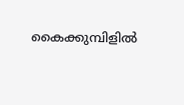കൈക്കുമ്പിളിൽ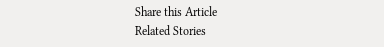Share this Article
Related Stories